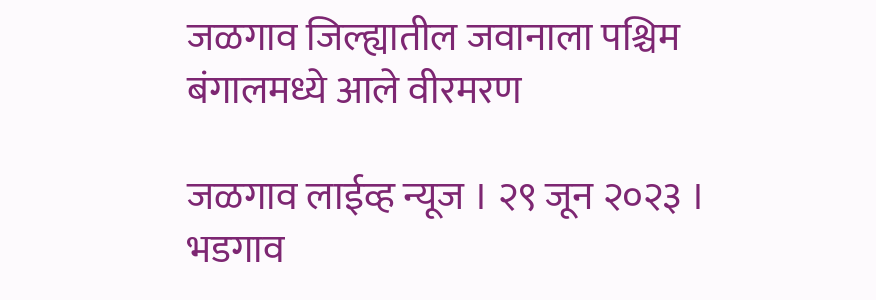जळगाव जिल्ह्यातील जवानाला पश्चिम बंगालमध्ये आले वीरमरण

जळगाव लाईव्ह न्यूज । २९ जून २०२३ । भडगाव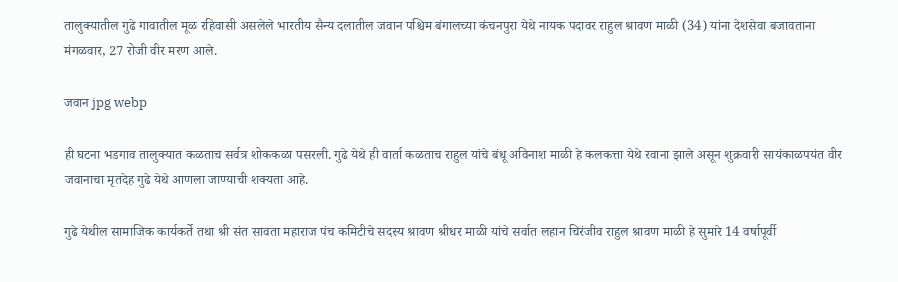तालुक्यातील गुढे गावातील मूळ रहिवासी असलेले भारतीय सैन्य दलातील जवान पश्चिम बंगालच्या कंचनपुरा येथे नायक पदावर राहुल श्रावण माळी (34) यांना देशसेवा बजावताना मंगळवार, 27 रोजी वीर मरण आले.

जवान jpg webp

ही घटना भडगाव तालुक्यात कळताच सर्वत्र शोककळा पसरली. गुढे येथे ही वार्ता कळताच राहुल यांचे बंधू अविनाश माळी हे कलकत्ता येथे रवाना झाले असून शुक्रवारी सायंकाळपयंत वीर जवानाचा मृतदेह गुढे येथे आणला जाण्याची शक्यता आहे.

गुढे येथील सामाजिक कार्यकर्ते तथा श्री संत सावता महाराज पंच कमिटीचे सदस्य श्रावण श्रीधर माळी यांचे सर्वात लहान चिरंजीव राहुल श्रावण माळी हे सुमारे 14 वर्षापूर्वी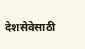देशसेवेसाठी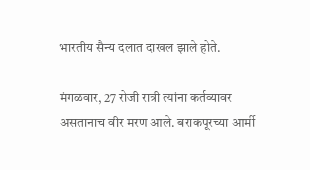भारतीय सैन्य दलात दाखल झाले होते.

मंगळवार, 27 रोजी रात्री त्यांना कर्तव्यावर असतानाच वीर मरण आले. बराकपूरच्या आर्मी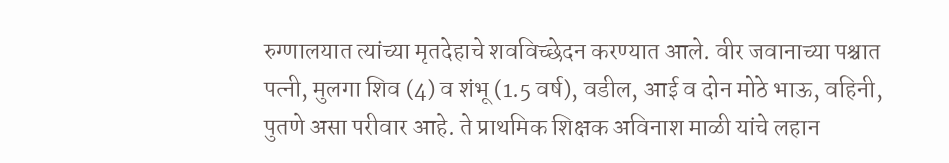रुग्णालयात त्यांच्या मृतदेहाचे शवविच्छेदन करण्यात आले. वीर जवानाच्या पश्चात पत्नी, मुलगा शिव (4) व शंभू (1.5 वर्ष), वडील, आई व दोन मोठे भाऊ, वहिनी, पुतणे असा परीवार आहे. ते प्राथमिक शिक्षक अविनाश माळी यांचे लहान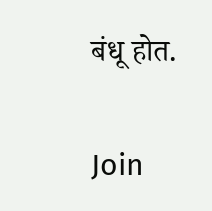बंधू होत.

Join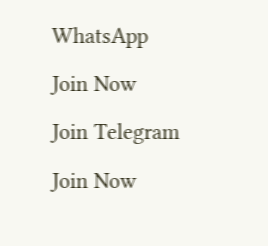WhatsApp

Join Now

Join Telegram

Join Now